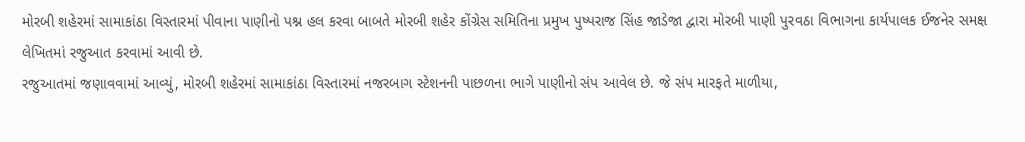મોરબી શહેરમાં સામાકાંઠા વિસ્તારમાં પીવાના પાણીનો પશ્ન હલ કરવા બાબતે મોરબી શહેર કોંગ્રેસ સમિતિના પ્રમુખ પુષ્પરાજ સિંહ જાડેજા દ્વારા મોરબી પાણી પુરવઠા વિભાગના કાર્યપાલક ઈજનેર સમક્ષ લેખિતમાં રજુઆત કરવામાં આવી છે.
રજુઆતમાં જણાવવામાં આવ્યું, મોરબી શહેરમાં સામાકાંઠા વિસ્તારમાં નજરબાગ સ્ટેશનની પાછળના ભાગે પાણીનો સંપ આવેલ છે. જે સંપ મારફતે માળીયા,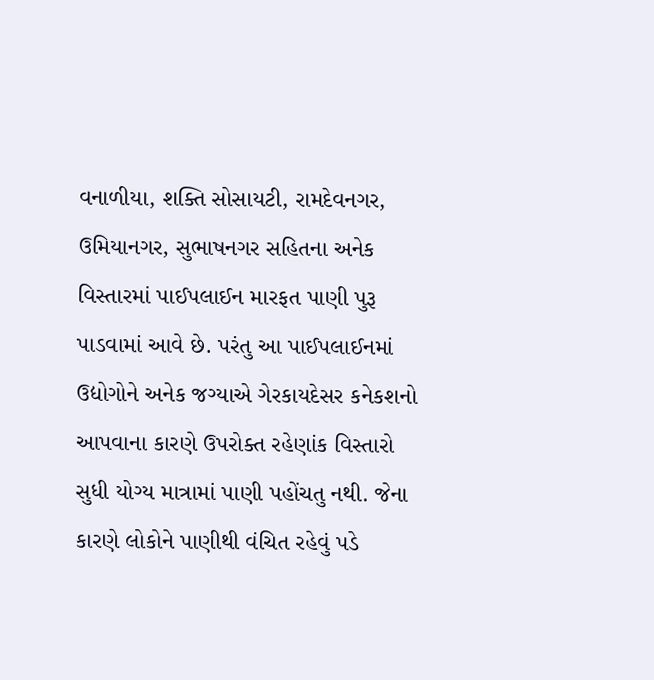વનાળીયા, શક્તિ સોસાયટી, રામદેવનગર, ઉમિયાનગર, સુભાષનગર સહિતના અનેક વિસ્તારમાં પાઈપલાઈન મારફત પાણી પુરૂ પાડવામાં આવે છે. પરંતુ આ પાઈપલાઈનમાં ઉદ્યોગોને અનેક જગ્યાએ ગેરકાયદેસર કનેકશનો આપવાના કારણે ઉપરોક્ત રહેણાંક વિસ્તારો સુધી યોગ્ય માત્રામાં પાણી પહોંચતુ નથી. જેના કારણે લોકોને પાણીથી વંચિત રહેવું પડે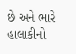છે અને ભારે હાલાકીનો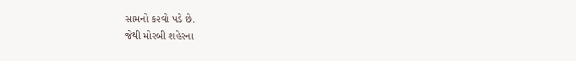સામનો ક૨વો પડે છે.
જેથી મોરબી શહેરના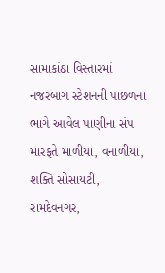સામાકાંઠા વિસ્તારમાં નજરબાગ સ્ટેશનની પાછળના ભાગે આવેલ પાણીના સંપ મારફતે માળીયા, વનાળીયા, શક્તિ સોસાયટી, રામદેવનગર,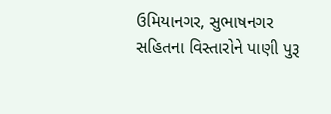ઉમિયાનગર, સુભાષનગર સહિતના વિસ્તારોને પાણી પુરૂ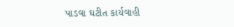પાડવા ઘટીત કાર્યવાહી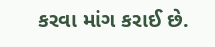કરવા માંગ કરાઈ છે.